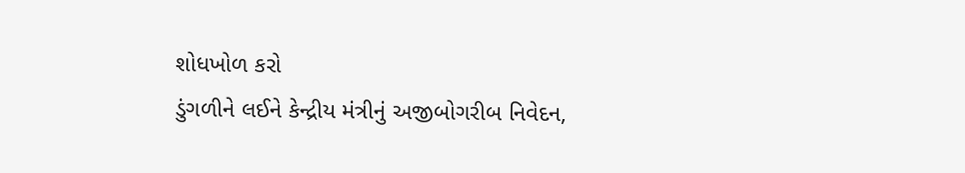શોધખોળ કરો
ડુંગળીને લઈને કેન્દ્રીય મંત્રીનું અજીબોગરીબ નિવેદન,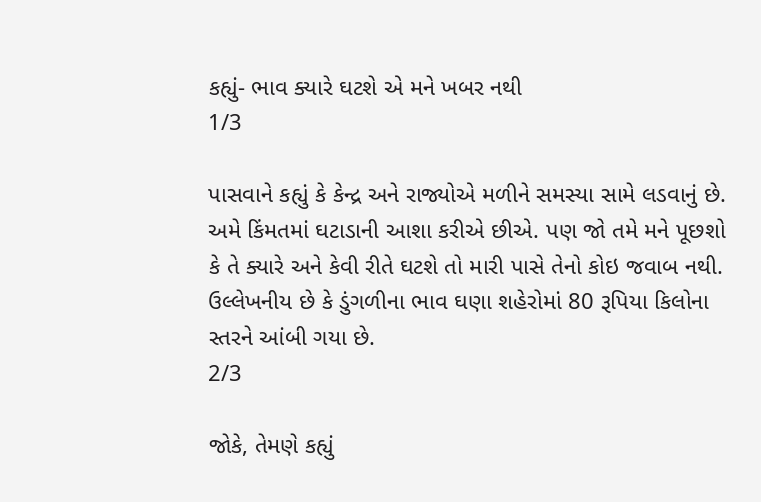કહ્યું- ભાવ ક્યારે ઘટશે એ મને ખબર નથી
1/3

પાસવાને કહ્યું કે કેન્દ્ર અને રાજ્યોએ મળીને સમસ્યા સામે લડવાનું છે. અમે કિંમતમાં ઘટાડાની આશા કરીએ છીએ. પણ જો તમે મને પૂછશો કે તે ક્યારે અને કેવી રીતે ઘટશે તો મારી પાસે તેનો કોઇ જવાબ નથી. ઉલ્લેખનીય છે કે ડુંગળીના ભાવ ઘણા શહેરોમાં 80 રૂપિયા કિલોના સ્તરને આંબી ગયા છે.
2/3

જોકે, તેમણે કહ્યું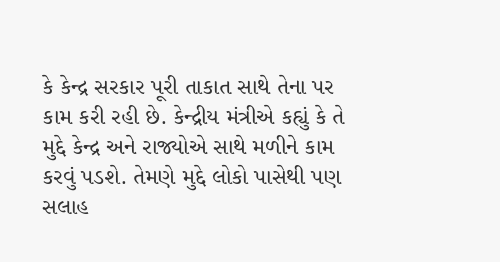કે કેન્દ્ર સરકાર પૂરી તાકાત સાથે તેના પર કામ કરી રહી છે. કેન્દ્રીય મંત્રીએ કહ્યું કે તે મુદ્દે કેન્દ્ર અને રાજ્યોએ સાથે મળીને કામ કરવું પડશે. તેમણે મુદ્દે લોકો પાસેથી પણ સલાહ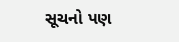સૂચનો પણ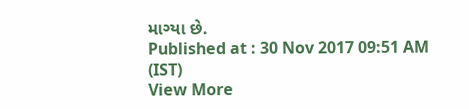માગ્યા છે.
Published at : 30 Nov 2017 09:51 AM (IST)
View More